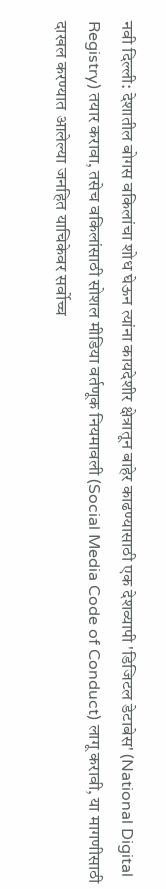नवी दिल्ली: देशातील बोगस वकिलांचा शोध घेऊन त्यांना कायदेशीर क्षेत्रातून बाहेर काढण्यासाठी एक देशव्यापी 'डिजिटल डेटाबेस' (National Digital Registry) तयार करावा, तसेच वकिलांसाठी सोशल मीडिया वर्तणूक नियमावली (Social Media Code of Conduct) लागू करावी, या मागणीसाठी दाखल करण्यात आलेल्या जनहित याचिकेवर सर्वोच्च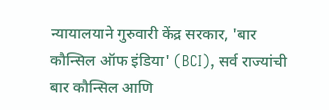न्यायालयाने गुरुवारी केंद्र सरकार, 'बार कौन्सिल ऑफ इंडिया' (BCI), सर्व राज्यांची बार कौन्सिल आणि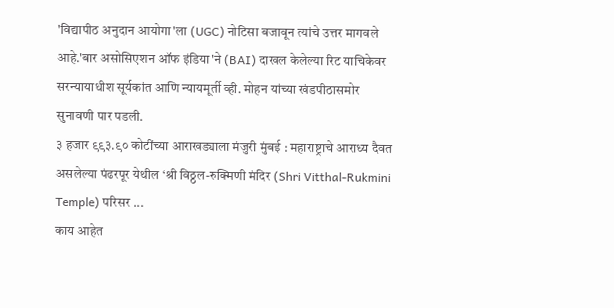'विद्यापीठ अनुदान आयोगा'ला (UGC) नोटिसा बजावून त्यांचे उत्तर मागवले आहे.'बार असोसिएशन ऑफ इंडिया'ने (BAI) दाखल केलेल्या रिट याचिकेवर सरन्यायाधीश सूर्यकांत आणि न्यायमूर्ती व्ही. मोहन यांच्या खंडपीठासमोर सुनावणी पार पडली.
३ हजार ९९३.९० कोटींच्या आराखड्याला मंजुरी मुंबई : महाराष्ट्राचे आराध्य दैवत असलेल्या पंढरपूर येथील ‘श्री विठ्ठल-रुक्मिणी मंदिर (Shri Vitthal-Rukmini Temple) परिसर ...
काय आहेत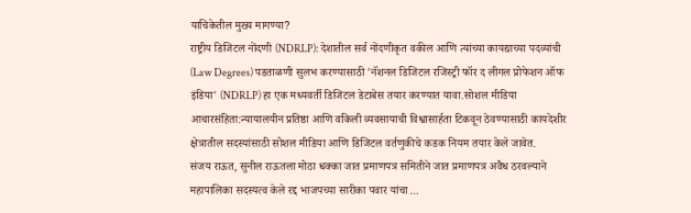याचिकेतील मुख्य मागण्या?
राष्ट्रीय डिजिटल नोंदणी (NDRLP): देशातील सर्व नोंदणीकृत वकील आणि त्यांच्या कायद्याच्या पदव्यांची (Law Degrees) पडताळणी सुलभ करण्यासाठी 'नॅशनल डिजिटल रजिस्ट्री फॉर द लीगल प्रोफेशन ऑफ इंडिया' (NDRLP) हा एक मध्यवर्ती डिजिटल डेटाबेस तयार करण्यात यावा.सोशल मीडिया आचारसंहिता:न्यायालयीन प्रतिष्ठा आणि वकिली व्यवसायाची विश्वासार्हता टिकवून ठेवण्यासाठी कायदेशीर क्षेत्रातील सदस्यांसाठी सोशल मीडिया आणि डिजिटल वर्तणुकीचे कडक नियम तयार केले जावेत.
संजय राऊत, सुनील राऊतला मोठा धक्का जात प्रमाणपत्र समितीने जात प्रमाणपत्र अवैध ठरवल्याने महापालिका सदस्यत्व केले रद्द भाजपच्या सारीका पवार यांचा ...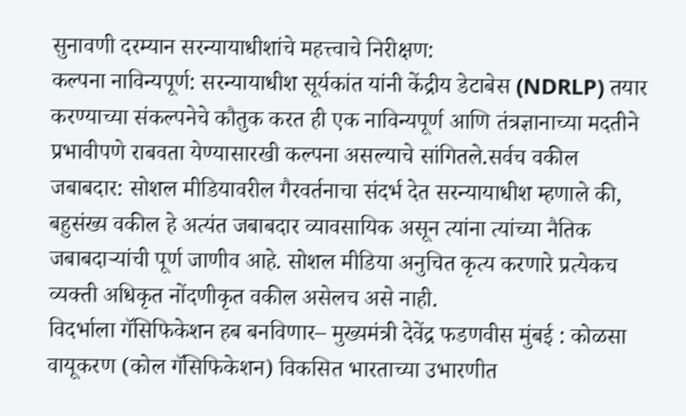सुनावणी दरम्यान सरन्यायाधीशांचे महत्त्वाचे निरीक्षण:
कल्पना नाविन्यपूर्ण: सरन्यायाधीश सूर्यकांत यांनी केंद्रीय डेटाबेस (NDRLP) तयार करण्याच्या संकल्पनेचे कौतुक करत ही एक नाविन्यपूर्ण आणि तंत्रज्ञानाच्या मदतीने प्रभावीपणे राबवता येण्यासारखी कल्पना असल्याचे सांगितले.सर्वच वकील जबाबदार: सोशल मीडियावरील गैरवर्तनाचा संदर्भ देत सरन्यायाधीश म्हणाले की, बहुसंख्य वकील हे अत्यंत जबाबदार व्यावसायिक असून त्यांना त्यांच्या नैतिक जबाबदाऱ्यांची पूर्ण जाणीव आहे. सोशल मीडिया अनुचित कृत्य करणारे प्रत्येकच व्यक्ती अधिकृत नोंदणीकृत वकील असेलच असे नाही.
विदर्भाला गॅसिफिकेशन हब बनविणार– मुख्यमंत्री देवेंद्र फडणवीस मुंबई : कोळसा वायूकरण (कोल गॅसिफिकेशन) विकसित भारताच्या उभारणीत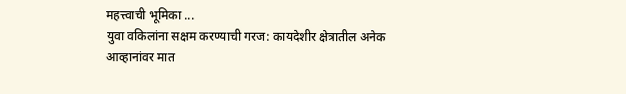महत्त्वाची भूमिका ...
युवा वकिलांना सक्षम करण्याची गरज: कायदेशीर क्षेत्रातील अनेक आव्हानांवर मात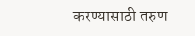करण्यासाठी तरुण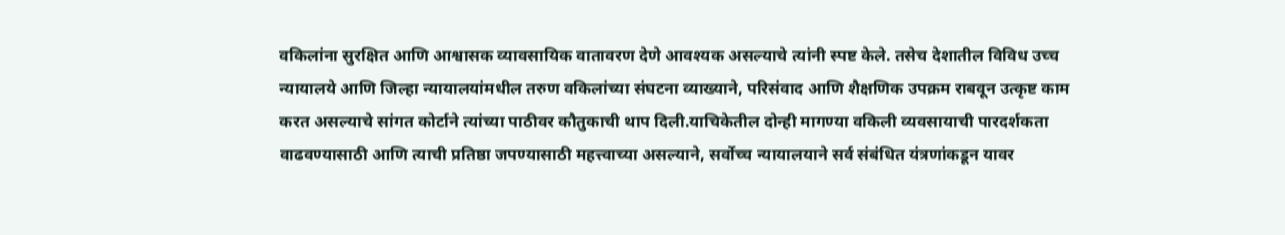वकिलांना सुरक्षित आणि आश्वासक व्यावसायिक वातावरण देणे आवश्यक असल्याचे त्यांनी स्पष्ट केले. तसेच देशातील विविध उच्च न्यायालये आणि जिल्हा न्यायालयांमधील तरुण वकिलांच्या संघटना व्याख्याने, परिसंवाद आणि शैक्षणिक उपक्रम राबवून उत्कृष्ट काम करत असल्याचे सांगत कोर्टाने त्यांच्या पाठीवर कौतुकाची थाप दिली.याचिकेतील दोन्ही मागण्या वकिली व्यवसायाची पारदर्शकता वाढवण्यासाठी आणि त्याची प्रतिष्ठा जपण्यासाठी महत्त्वाच्या असल्याने, सर्वोच्च न्यायालयाने सर्व संबंधित यंत्रणांकडून यावर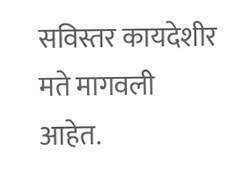सविस्तर कायदेशीर मते मागवली आहेत.